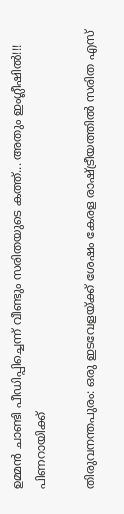ഉമ്മന്‍ ചാണ്ടി പീഡിപ്പിച്ചെന്ന് വീണ്ടും സരിതയുടെ കത്ത്... അതും ഇംഗ്ലീഷില്‍!!! പിണറായിക്ക്

തിരുവനന്തപുരം: ഒരു ഇടവേളയ്ക്ക് ശേഷം കേരള രാഷ്ട്രീയത്തില്‍ സരിത എസ്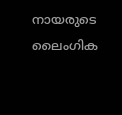നായരുടെ ലൈംഗിക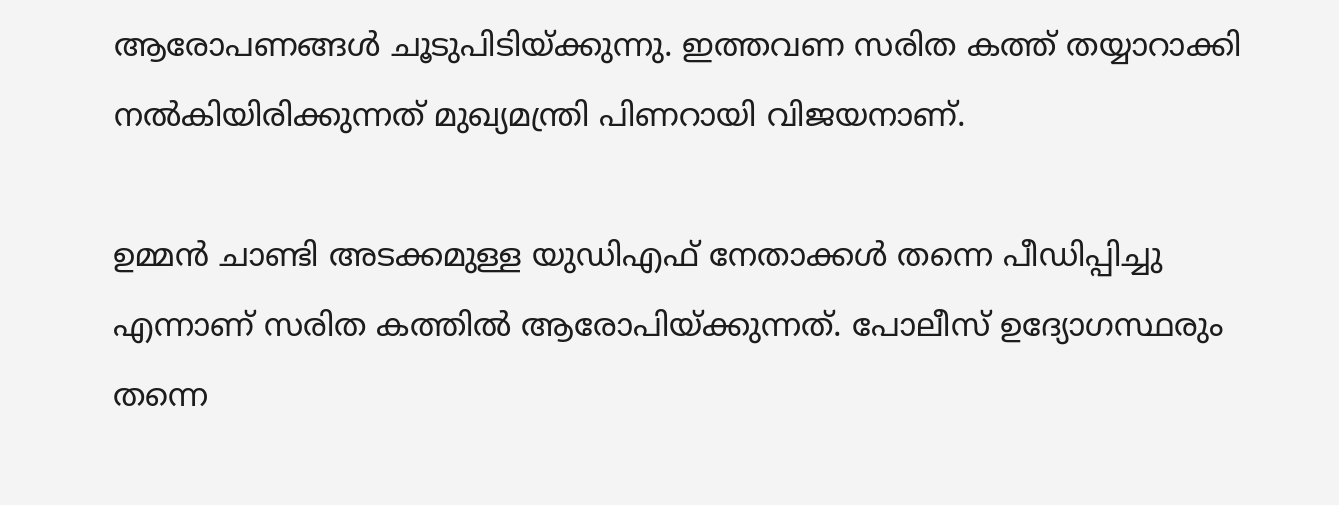ആരോപണങ്ങള്‍ ചൂടുപിടിയ്ക്കുന്നു. ഇത്തവണ സരിത കത്ത് തയ്യാറാക്കി നല്‍കിയിരിക്കുന്നത് മുഖ്യമന്ത്രി പിണറായി വിജയനാണ്.

ഉമ്മന്‍ ചാണ്ടി അടക്കമുള്ള യുഡിഎഫ് നേതാക്കള്‍ തന്നെ പീഡിപ്പിച്ചു എന്നാണ് സരിത കത്തില്‍ ആരോപിയ്ക്കുന്നത്. പോലീസ് ഉദ്യോഗസ്ഥരും തന്നെ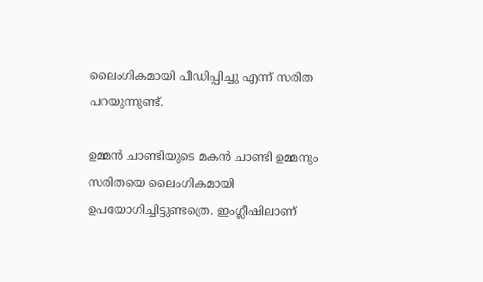ലൈംഗികമായി പീഡിപ്പിച്ചു എന്ന് സരിത പറയുന്നുണ്ട്.

ഉമ്മന്‍ ചാണ്ടിയുടെ മകന്‍ ചാണ്ടി ഉമ്മനും സരിതയെ ലൈംഗികമായി ഉപയോഗിച്ചിട്ടുണ്ടത്രെ. ഇംഗ്ലീഷിലാണ്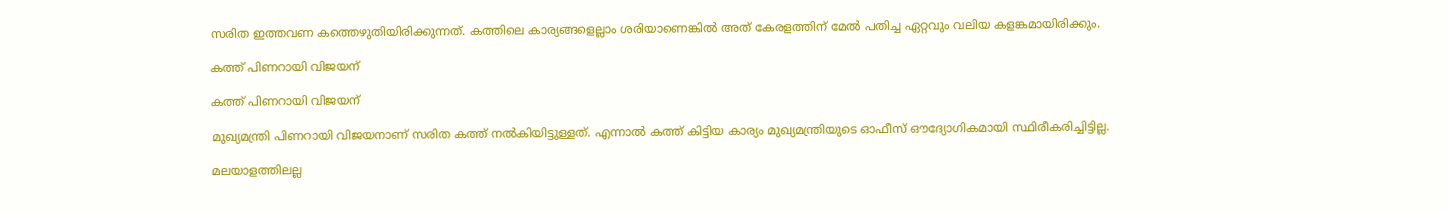സരിത ഇത്തവണ കത്തെഴുതിയിരിക്കുന്നത്. കത്തിലെ കാര്യങ്ങളെല്ലാം ശരിയാണെങ്കില്‍ അത് കേരളത്തിന് മേല്‍ പതിച്ച ഏറ്റവും വലിയ കളങ്കമായിരിക്കും.

കത്ത് പിണറായി വിജയന്

കത്ത് പിണറായി വിജയന്

മുഖ്യമന്ത്രി പിണറായി വിജയനാണ് സരിത കത്ത് നല്‍കിയിട്ടുള്ളത്. എന്നാല്‍ കത്ത് കിട്ടിയ കാര്യം മുഖ്യമന്ത്രിയുടെ ഓഫീസ് ഔദ്യോഗികമായി സ്ഥിരീകരിച്ചിട്ടില്ല.

മലയാളത്തിലല്ല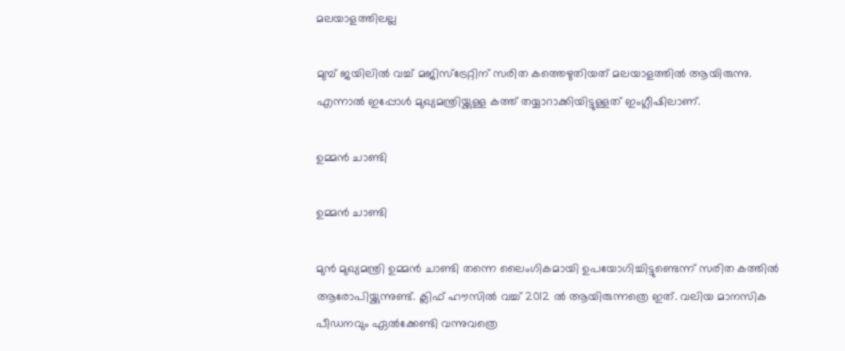മലയാളത്തിലല്ല

മുമ്പ് ജയിലില്‍ വച്ച് മജിസ്‌ട്രേറ്റിന് സരിത കത്തെഴുതിയത് മലയാളത്തില്‍ ആയിരുന്നു. എന്നാല്‍ ഇപ്പോള്‍ മുഖ്യമന്ത്രിയ്ക്കുള്ള കത്ത് തയ്യാറാക്കിയിട്ടുള്ളത് ഇംഗ്ലീഷിലാണ്.

ഉമ്മന്‍ ചാണ്ടി

ഉമ്മന്‍ ചാണ്ടി

മുന്‍ മുഖ്യമന്ത്രി ഉമ്മന്‍ ചാണ്ടി തന്നെ ലൈംഗികമായി ഉപയോഗിച്ചിട്ടുണ്ടെന്ന് സരിത കത്തില്‍ ആരോപിയ്ക്കുന്നുണ്ട്. ക്ലിഫ് ഹൗസില്‍ വച്ച് 2012 ല്‍ ആയിരുന്നത്രെ ഇത്. വലിയ മാനസിക പീഡനവും ഏല്‍ക്കേണ്ടി വന്നുവത്രെ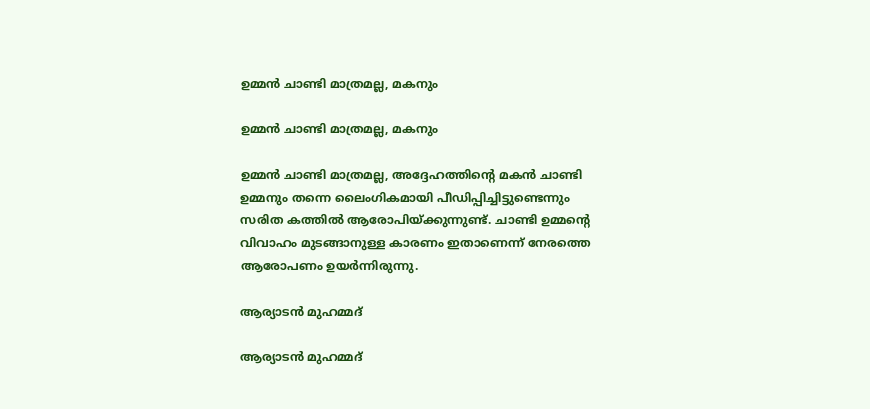ഉമ്മന്‍ ചാണ്ടി മാത്രമല്ല, മകനും

ഉമ്മന്‍ ചാണ്ടി മാത്രമല്ല, മകനും

ഉമ്മന്‍ ചാണ്ടി മാത്രമല്ല, അദ്ദേഹത്തിന്റെ മകന്‍ ചാണ്ടി ഉമ്മനും തന്നെ ലൈംഗികമായി പീഡിപ്പിച്ചിട്ടുണ്ടെന്നും സരിത കത്തില്‍ ആരോപിയ്ക്കുന്നുണ്ട്. ചാണ്ടി ഉമ്മന്റെ വിവാഹം മുടങ്ങാനുള്ള കാരണം ഇതാണെന്ന് നേരത്തെ ആരോപണം ഉയര്‍ന്നിരുന്നു.

ആര്യാടന്‍ മുഹമ്മദ്

ആര്യാടന്‍ മുഹമ്മദ്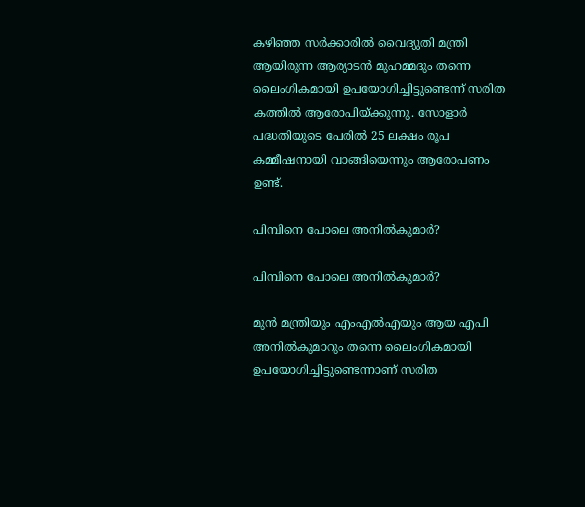കഴിഞ്ഞ സര്‍ക്കാരില്‍ വൈദ്യുതി മന്ത്രി ആയിരുന്ന ആര്യാടന്‍ മുഹമ്മദും തന്നെ ലൈംഗികമായി ഉപയോഗിച്ചിട്ടുണ്ടെന്ന് സരിത കത്തില്‍ ആരോപിയ്ക്കുന്നു. സോളാര്‍ പദ്ധതിയുടെ പേരില്‍ 25 ലക്ഷം രൂപ കമ്മീഷനായി വാങ്ങിയെന്നും ആരോപണം ഉണ്ട്.

പിമ്പിനെ പോലെ അനില്‍കുമാര്‍?

പിമ്പിനെ പോലെ അനില്‍കുമാര്‍?

മുന്‍ മന്ത്രിയും എംഎല്‍എയും ആയ എപി അനില്‍കുമാറും തന്നെ ലൈംഗികമായി ഉപയോഗിച്ചിട്ടുണ്ടെന്നാണ് സരിത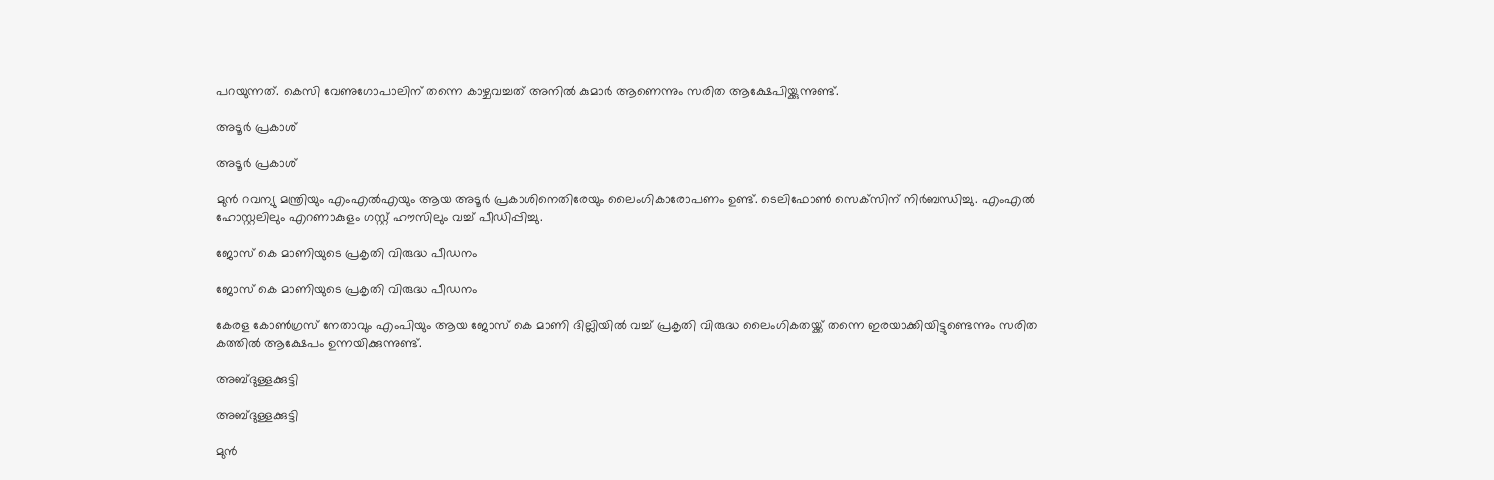പറയുന്നത്. കെസി വേണുഗോപാലിന് തന്നെ കാഴ്ചവച്ചത് അനില്‍ കുമാര്‍ ആണെന്നും സരിത ആക്ഷേപിയ്ക്കുന്നുണ്ട്.

അടൂര്‍ പ്രകാശ്

അടൂര്‍ പ്രകാശ്

മുന്‍ റവന്യു മന്ത്രിയും എംഎല്‍എയും ആയ അടൂര്‍ പ്രകാശിനെതിരേയും ലൈംഗികാരോപണം ഉണ്ട്. ടെലിഫോണ്‍ സെക്‌സിന് നിര്‍ബന്ധിച്ചു. എംഎല്‍ ഹോസ്റ്റലിലും എറണാകുളം ഗസ്റ്റ് ഹൗസിലും വച്ച് പീഡിപ്പിച്ചു.

ജോസ് കെ മാണിയുടെ പ്രകൃതി വിരുദ്ധ പീഡനം

ജോസ് കെ മാണിയുടെ പ്രകൃതി വിരുദ്ധ പീഡനം

കേരള കോണ്‍ഗ്രസ് നേതാവും എംപിയും ആയ ജോസ് കെ മാണി ദില്ലിയില്‍ വച്ച് പ്രകൃതി വിരുദ്ധ ലൈംഗികതയ്ക്ക് തന്നെ ഇരയാക്കിയിട്ടുണ്ടെന്നും സരിത കത്തില്‍ ആക്ഷേപം ഉന്നയിക്കുന്നുണ്ട്.

അബ്ദുള്ളക്കുട്ടി

അബ്ദുള്ളക്കുട്ടി

മുന്‍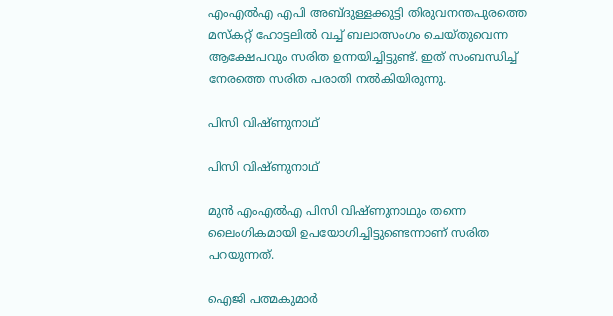എംഎല്‍എ എപി അബ്ദുള്ളക്കുട്ടി തിരുവനന്തപുരത്തെ മസ്‌കറ്റ് ഹോട്ടലില്‍ വച്ച് ബലാത്സംഗം ചെയ്തുവെന്ന ആക്ഷേപവും സരിത ഉന്നയിച്ചിട്ടുണ്ട്. ഇത് സംബന്ധിച്ച് നേരത്തെ സരിത പരാതി നല്‍കിയിരുന്നു.

പിസി വിഷ്ണുനാഥ്

പിസി വിഷ്ണുനാഥ്

മുന്‍ എംഎല്‍എ പിസി വിഷ്ണുനാഥും തന്നെ ലൈംഗികമായി ഉപയോഗിച്ചിട്ടുണ്ടെന്നാണ് സരിത പറയുന്നത്.

ഐജി പത്മകുമാര്‍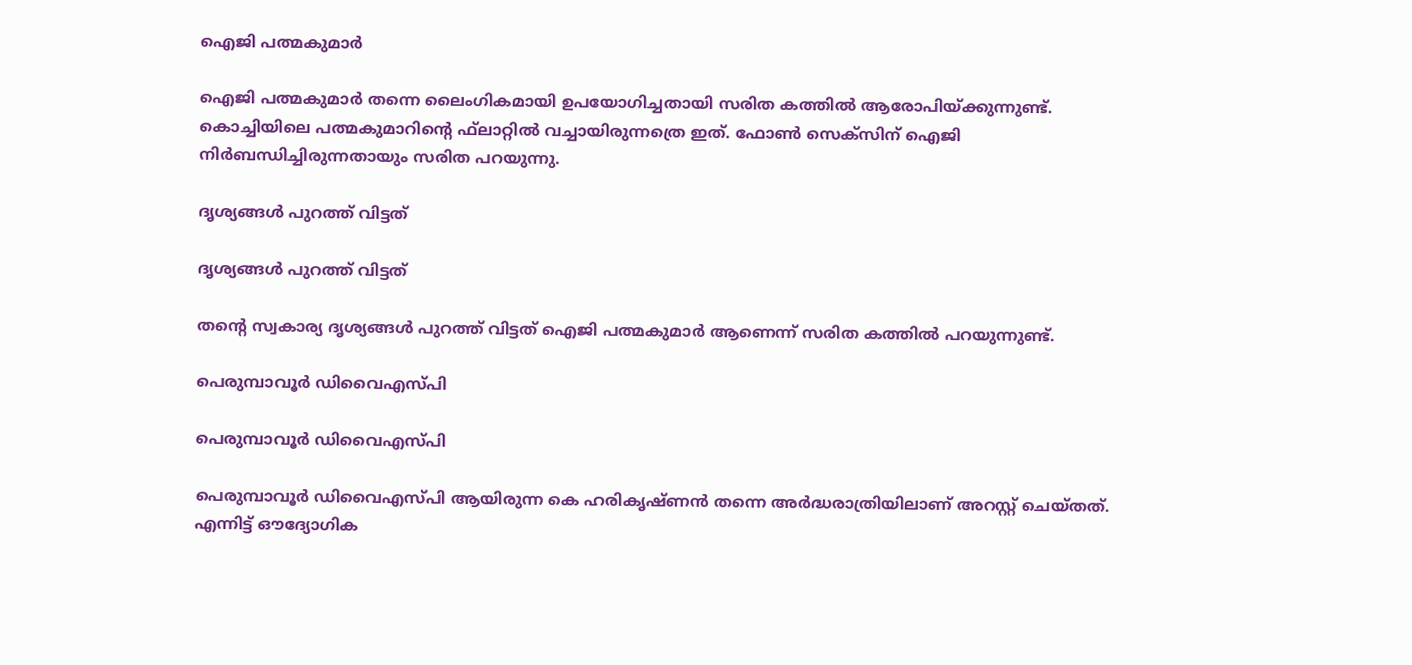ഐജി പത്മകുമാര്‍

ഐജി പത്മകുമാര്‍ തന്നെ ലൈംഗികമായി ഉപയോഗിച്ചതായി സരിത കത്തില്‍ ആരോപിയ്ക്കുന്നുണ്ട്. കൊച്ചിയിലെ പത്മകുമാറിന്റെ ഫ്‌ലാറ്റില്‍ വച്ചായിരുന്നത്രെ ഇത്. ഫോണ്‍ സെക്‌സിന് ഐജി നിര്‍ബന്ധിച്ചിരുന്നതായും സരിത പറയുന്നു.

ദൃശ്യങ്ങള്‍ പുറത്ത് വിട്ടത്

ദൃശ്യങ്ങള്‍ പുറത്ത് വിട്ടത്

തന്റെ സ്വകാര്യ ദൃശ്യങ്ങള്‍ പുറത്ത് വിട്ടത് ഐജി പത്മകുമാര്‍ ആണെന്ന് സരിത കത്തില്‍ പറയുന്നുണ്ട്.

പെരുമ്പാവൂര്‍ ഡിവൈഎസ്പി

പെരുമ്പാവൂര്‍ ഡിവൈഎസ്പി

പെരുമ്പാവൂര്‍ ഡിവൈഎസ്പി ആയിരുന്ന കെ ഹരികൃഷ്ണന്‍ തന്നെ അര്‍ദ്ധരാത്രിയിലാണ് അറസ്റ്റ് ചെയ്തത്. എന്നിട്ട് ഔദ്യോഗിക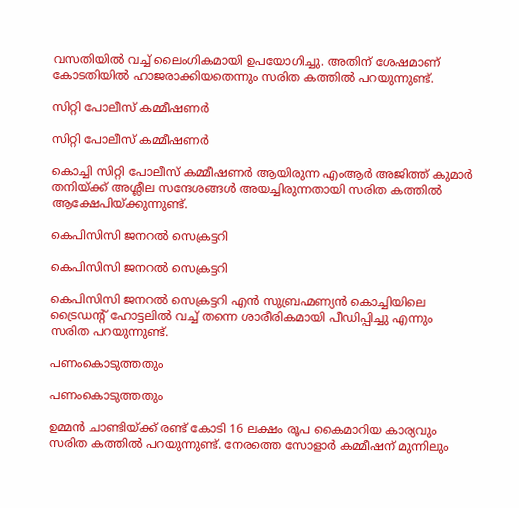വസതിയില്‍ വച്ച് ലൈംഗികമായി ഉപയോഗിച്ചു. അതിന് ശേഷമാണ് കോടതിയില്‍ ഹാജരാക്കിയതെന്നും സരിത കത്തില്‍ പറയുന്നുണ്ട്.

സിറ്റി പോലീസ് കമ്മീഷണര്‍

സിറ്റി പോലീസ് കമ്മീഷണര്‍

കൊച്ചി സിറ്റി പോലീസ് കമ്മീഷണര്‍ ആയിരുന്ന എംആര്‍ അജിത്ത് കുമാര്‍ തനിയ്ക്ക് അശ്ലീല സന്ദേശങ്ങള്‍ അയച്ചിരുന്നതായി സരിത കത്തില്‍ ആക്ഷേപിയ്ക്കുന്നുണ്ട്.

കെപിസിസി ജനറല്‍ സെക്രട്ടറി

കെപിസിസി ജനറല്‍ സെക്രട്ടറി

കെപിസിസി ജനറല്‍ സെക്രട്ടറി എന്‍ സുബ്രഹ്മണ്യന്‍ കൊച്ചിയിലെ ട്രൈഡന്റ് ഹോട്ടലില്‍ വച്ച് തന്നെ ശാരീരികമായി പീഡിപ്പിച്ചു എന്നും സരിത പറയുന്നുണ്ട്.

പണംകൊടുത്തതും

പണംകൊടുത്തതും

ഉമ്മന്‍ ചാണ്ടിയ്ക്ക് രണ്ട് കോടി 16 ലക്ഷം രൂപ കൈമാറിയ കാര്യവും സരിത കത്തില്‍ പറയുന്നുണ്ട്. നേരത്തെ സോളാര്‍ കമ്മീഷന് മുന്നിലും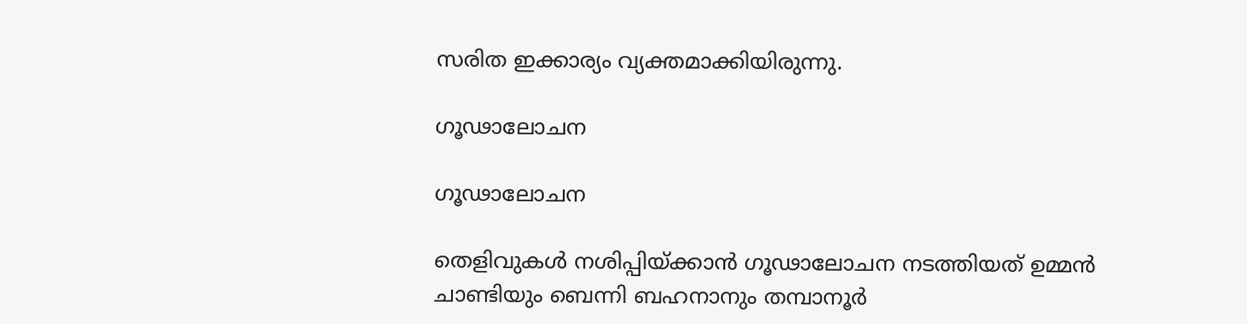സരിത ഇക്കാര്യം വ്യക്തമാക്കിയിരുന്നു.

ഗൂഢാലോചന

ഗൂഢാലോചന

തെളിവുകള്‍ നശിപ്പിയ്ക്കാന്‍ ഗൂഢാലോചന നടത്തിയത് ഉമ്മന്‍ ചാണ്ടിയും ബെന്നി ബഹനാനും തമ്പാനൂര്‍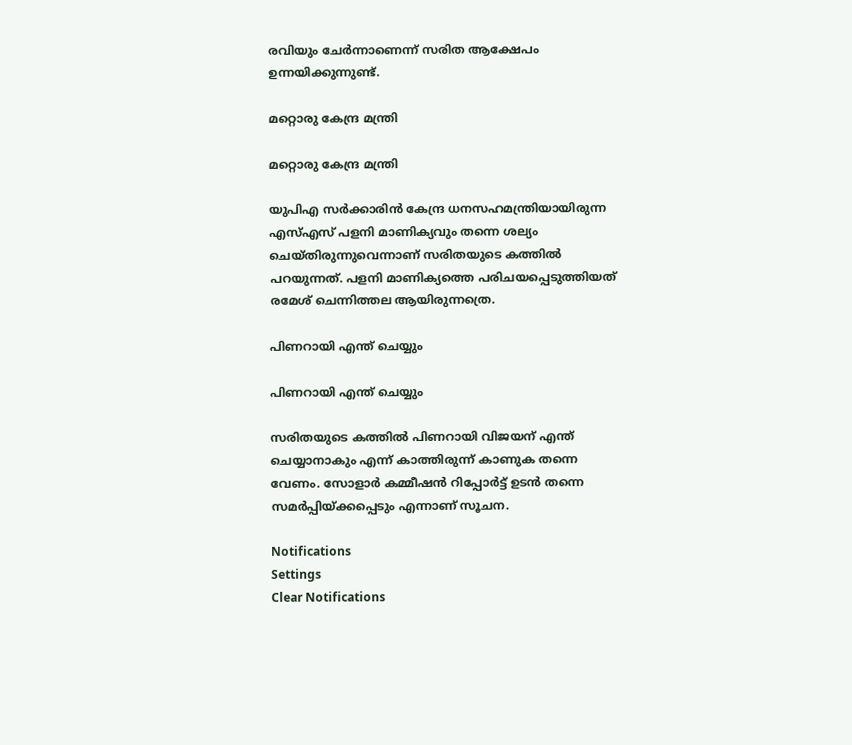രവിയും ചേര്‍ന്നാണെന്ന് സരിത ആക്ഷേപം ഉന്നയിക്കുന്നുണ്ട്.

മറ്റൊരു കേന്ദ്ര മന്ത്രി

മറ്റൊരു കേന്ദ്ര മന്ത്രി

യുപിഎ സര്‍ക്കാരിന്‍ കേന്ദ്ര ധനസഹമന്ത്രിയായിരുന്ന എസ്എസ് പളനി മാണിക്യവും തന്നെ ശല്യം ചെയ്തിരുന്നുവെന്നാണ് സരിതയുടെ കത്തില്‍ പറയുന്നത്. പളനി മാണിക്യത്തെ പരിചയപ്പെടുത്തിയത് രമേശ് ചെന്നിത്തല ആയിരുന്നത്രെ.

പിണറായി എന്ത് ചെയ്യും

പിണറായി എന്ത് ചെയ്യും

സരിതയുടെ കത്തില്‍ പിണറായി വിജയന് എന്ത് ചെയ്യാനാകും എന്ന് കാത്തിരുന്ന് കാണുക തന്നെ വേണം. സോളാര്‍ കമ്മീഷന്‍ റിപ്പോര്‍ട്ട് ഉടന്‍ തന്നെ സമര്‍പ്പിയ്ക്കപ്പെടും എന്നാണ് സൂചന.

Notifications
Settings
Clear Notifications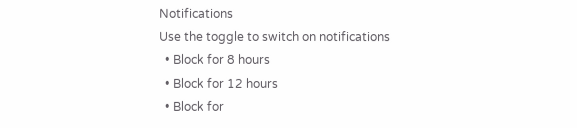Notifications
Use the toggle to switch on notifications
  • Block for 8 hours
  • Block for 12 hours
  • Block for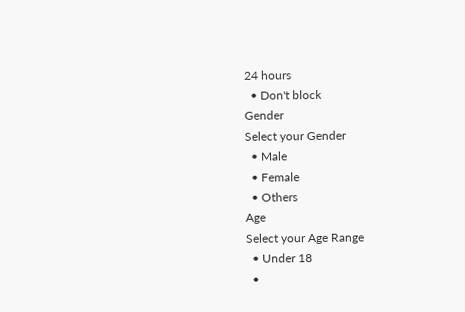24 hours
  • Don't block
Gender
Select your Gender
  • Male
  • Female
  • Others
Age
Select your Age Range
  • Under 18
  •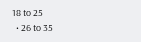18 to 25
  • 26 to 35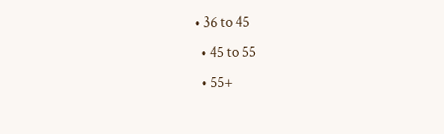• 36 to 45
  • 45 to 55
  • 55+